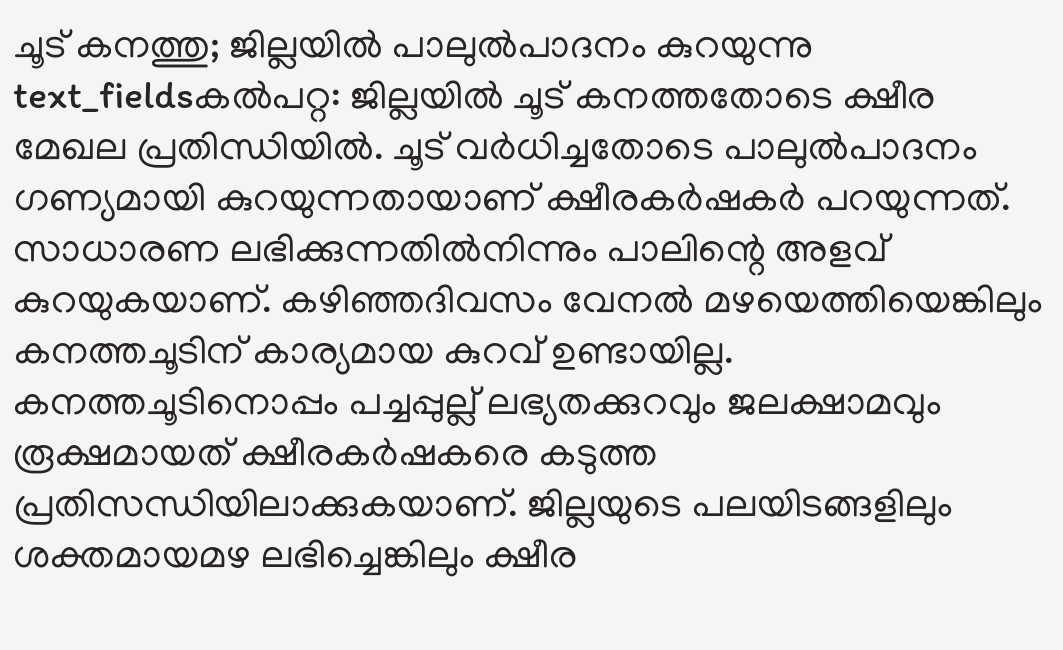ചൂട് കനത്തു; ജില്ലയിൽ പാലുൽപാദനം കുറയുന്നു
text_fieldsകൽപറ്റ: ജില്ലയിൽ ചൂട് കനത്തതോടെ ക്ഷീര മേഖല പ്രതിന്ധിയിൽ. ചൂട് വർധിച്ചതോടെ പാലുൽപാദനം ഗണ്യമായി കുറയുന്നതായാണ് ക്ഷീരകർഷകർ പറയുന്നത്. സാധാരണ ലഭിക്കുന്നതിൽനിന്നും പാലിന്റെ അളവ് കുറയുകയാണ്. കഴിഞ്ഞദിവസം വേനൽ മഴയെത്തിയെങ്കിലും കനത്തചൂടിന് കാര്യമായ കുറവ് ഉണ്ടായില്ല.
കനത്തചൂടിനൊപ്പം പച്ചപ്പുല്ല് ലഭ്യതക്കുറവും ജലക്ഷാമവും രൂക്ഷമായത് ക്ഷീരകർഷകരെ കടുത്ത പ്രതിസന്ധിയിലാക്കുകയാണ്. ജില്ലയുടെ പലയിടങ്ങളിലും ശക്തമായമഴ ലഭിച്ചെങ്കിലും ക്ഷീര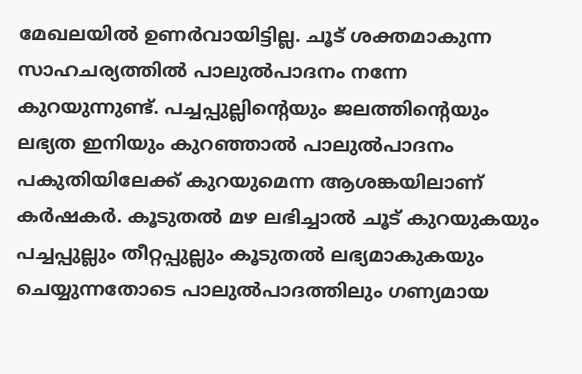മേഖലയിൽ ഉണർവായിട്ടില്ല. ചൂട് ശക്തമാകുന്ന സാഹചര്യത്തിൽ പാലുൽപാദനം നന്നേ കുറയുന്നുണ്ട്. പച്ചപ്പുല്ലിന്റെയും ജലത്തിന്റെയും ലഭ്യത ഇനിയും കുറഞ്ഞാൽ പാലുൽപാദനം പകുതിയിലേക്ക് കുറയുമെന്ന ആശങ്കയിലാണ് കർഷകർ. കൂടുതൽ മഴ ലഭിച്ചാൽ ചൂട് കുറയുകയും പച്ചപ്പുല്ലും തീറ്റപ്പുല്ലും കൂടുതൽ ലഭ്യമാകുകയും ചെയ്യുന്നതോടെ പാലുൽപാദത്തിലും ഗണ്യമായ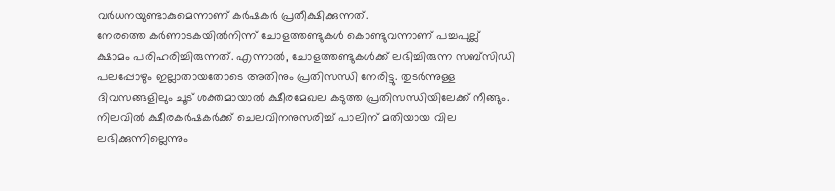വർധനയുണ്ടാകുമെന്നാണ് കർഷകർ പ്രതീക്ഷിക്കുന്നത്.
നേരത്തെ കർണാടകയിൽനിന്ന് ചോളത്തണ്ടുകൾ കൊണ്ടുവന്നാണ് പച്ചപുല്ല് ക്ഷാമം പരിഹരിച്ചിരുന്നത്. എന്നാൽ, ചോളത്തണ്ടുകൾക്ക് ലഭിച്ചിരുന്ന സബ്സിഡി പലപ്പോഴും ഇല്ലാതായതോടെ അതിനും പ്രതിസന്ധി നേരിട്ടു. തുടർന്നുള്ള ദിവസങ്ങളിലും ചൂട് ശക്തമായാൽ ക്ഷീരമേഖല കടുത്ത പ്രതിസന്ധിയിലേക്ക് നീങ്ങും.
നിലവിൽ ക്ഷീരകർഷകർക്ക് ചെലവിനനുസരിച്ച് പാലിന് മതിയായ വില ലഭിക്കുന്നില്ലെന്നും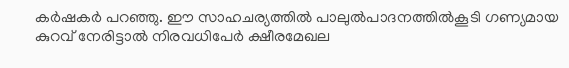കർഷകർ പറഞ്ഞു. ഈ സാഹചര്യത്തിൽ പാലുൽപാദനത്തിൽകൂടി ഗണ്യമായ കുറവ് നേരിട്ടാൽ നിരവധിപേർ ക്ഷീരമേഖല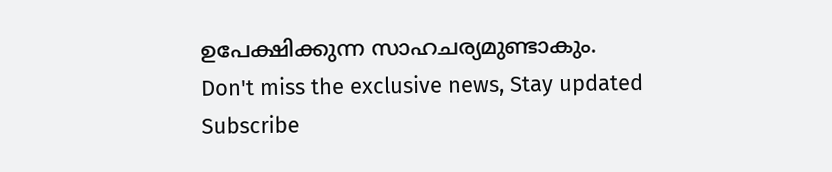ഉപേക്ഷിക്കുന്ന സാഹചര്യമുണ്ടാകും.
Don't miss the exclusive news, Stay updated
Subscribe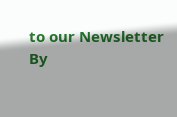to our Newsletter
By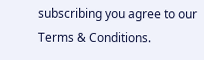subscribing you agree to our Terms & Conditions.